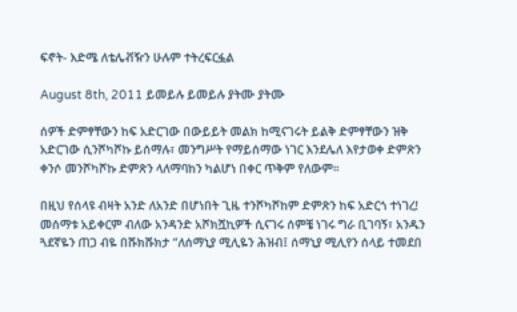ፍኖት- እድሜ ለቴሌቭዥን ሁሉም ተትረፍርፏል

August 8th, 2011 ይመይሉ ይመይሉ ያትሙ ያትሙ

ሰዎች ድምፃቸውን ከፍ አድርገው በውይይት መልክ ከሚናገሩት ይልቅ ድምፃቸውን ዝቅ አድርገው ሲንሾካሾኩ ይሰማሉ፣ መንግሥት የማይሰማው ነገር እንደሌለ እየታወቀ ድምጽን ቀንሶ መንሾካሾኩ ድምጽን ላለማባከን ካልሆነ በቀር ጥቅም የለውም፡፡

በዚህ የሰላዩ ብዛት አንድ ለአንድ በሆነበት ጊዜ ተንሾካሾከም ድምጽን ከፍ አድርጎ ተነገረ! መሰማቱ አይቀርም ብለው አንዳንድ አሾክሿኪዎች ሲናገሩ ሰምቼ ነገሩ ግራ ቢገባኝ፣ አንዱን ጓደኛዬን ጠጋ ብዬ በሹክሹክታ ”ለሰማኒያ ሚሊዬን ሕዝብ፤ ሰማኒያ ሚሊየን ሰላይ ተመደበ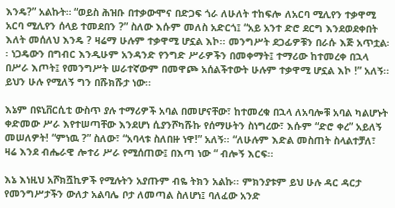እንዴ?” አልኩት። “ወይስ ሕዝቡ በተቃውሞና በድጋፍ ጎራ ለሁለት ተከፍሎ ለአርባ ሚሊየን ተቃዋሚ አርባ ሚሊየን ሰላይ ተመደበን ?” ስለው እሱም መለስ አድርጎ፤ “አይ አንተ ድሮ ደርግ እንደወደቀበት እለት መሰለህ እንዴ ? ዛሬማ ሁሉም ተቃዋሚ ሆኗል እኮ፡፡ መንግሥት ደጋፊዎቹን በራሱ እጅ አጥቷል፡፡ ነጋዴውን በግብር እንዲሁም አንዳንድ የንግድ ሥራዎችን በመቀማት፤ ተማሪው ከተመረቀ በኋላ በሥራ እጦት፤ የመንግሥት ሠራተኛውም በመዋጮ አሰልችተውት ሁሉም ተቃዋሚ ሆኗል እኮ !” አለኝ፡፡ ይህን ሁሉ የሚለኝ ግን በሹክሹታ ነው፡፡

እኔም በዩኒቨርሲቲ ውስጥ ያሉ ተማሪዎች አባል በመሆናቸው፣ ከተመረቁ በኋላ ለአባሎቹ አባል ካልሆኑት ቀድመው ሥራ እየተሠጣቸው እንደሆነ ሲያንሾካሹኩ የሰማሁትን ስነግረው፣ እሱም “ድሮ ቀረ” አይለኝ መሠለዎት! “ምነዉ ?” ስለው፣ “አባላቱ ስለበዙ ነዋ!” አለኝ፡፡ “ለሁሉም እድል መስጠት ስላልተቻለ፣ ዛሬ እንደ ብሔራዊ ሎተሪ ሥራ የሚሰጠው፤ በእጣ ነው “ ብሎኝ እርፍ፡፡

እኔ እነዚህ አሾክሿኪዎች የሚሉትን አያጡም ብዬ ትክን አልኩ፡፡ ምክንያቱም ይህ ሁሉ ዳር ዳርታ የመንግሥታችን ውለታ አልባሌ ቦታ ለመጣል ስለሆነ፤ ባለፈው አንድ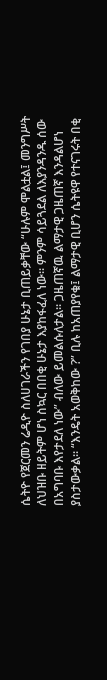ሴትዮ የጀርመን ሬዲዮ ስለሀገራችን የገበያ ሁኔታ ቢጠይቃቸው “ሁሉም ሞልቷል፤ መንግሥት ለህዝቡ ዘይትም ሆነ ስኳር በበቂ ሁኔታ እያከፋፈለ ነው፡፡ ምንም ሳይጓደል ለእያንዳንዱ ሰው በአግባቡ እየታደለ ነው” ብለው ይመልሱለታል፡፡ ጋዜጠኛዉ ልማታዊ ጋዜጠኛ እንዳልሆነ ያስታውቃል፡፡ “እንዴት አወቅከው ?” ቢሉ ከአጠያየቁ፤ ልማታዊ ቢሆን ሴትዩዋ የተናገሩት በቂ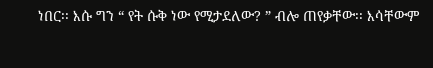ነበር፡፡ እሱ ግን “ የት ሱቅ ነው የሚታደለው? ” ብሎ ጠየቃቸው፡፡ እሳቸውም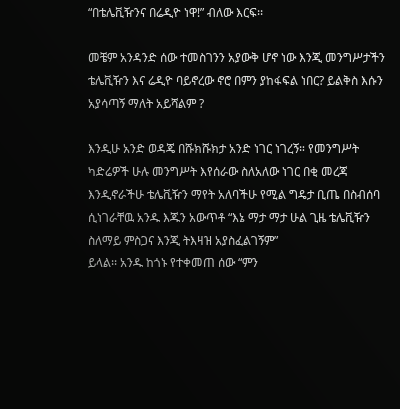“በቴሌቪዥንና በሬዲዮ ነዋ!” ብለው እርፍ፡፡

መቼም አንዳንድ ሰው ተመስገንን አያውቅ ሆኖ ነው እንጂ መንግሥታችን ቴሌቪዥን እና ሬዲዮ ባይኖረው ኖሮ በምን ያከፋፍል ነበር? ይልቅስ እሱን አያሳጣኝ ማለት አይሻልም ?

እንዲሁ አንድ ወዳጄ በሹክሹክታ አንድ ነገር ነገረኝ። የመንግሥት ካድሬዎች ሁሉ መንግሥት እየሰራው ስለአለው ነገር በቂ መረጃ እንዲኖራችሁ ቴሌቪዥን ማየት አለባችሁ የሚል ግዴታ ቢጤ በስብሰባ ሲነገራቸዉ አንዱ እጁን አውጥቶ “እኔ ማታ ማታ ሁል ጊዜ ቴሌቪዥን ስለማይ ምስጋና እንጂ ትእዛዝ አያስፈልገኝም”
ይላል፡፡ አንዱ ከጎኑ የተቀመጠ ሰው “ምን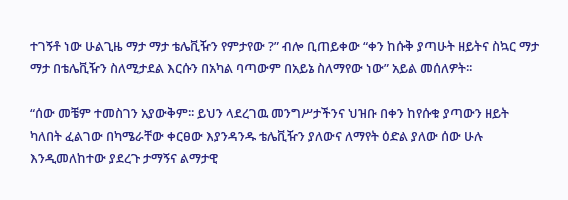ተገኝቶ ነው ሁልጊዜ ማታ ማታ ቴሌቪዥን የምታየው ?” ብሎ ቢጠይቀው “ቀን ከሱቅ ያጣሁት ዘይትና ስኳር ማታ ማታ በቴሌቪዥን ስለሚታደል እርሱን በአካል ባጣውም በአይኔ ስለማየው ነው” አይል መሰለዎት፡፡

“ሰው መቼም ተመስገን አያውቅም፡፡ ይህን ላደረገዉ መንግሥታችንና ህዝቡ በቀን ከየሱቁ ያጣውን ዘይት ካለበት ፈልገው በካሜራቸው ቀርፀው እያንዳንዱ ቴሌቪዥን ያለውና ለማየት ዕድል ያለው ሰው ሁሉ እንዲመለከተው ያደረጉ ታማኝና ልማታዊ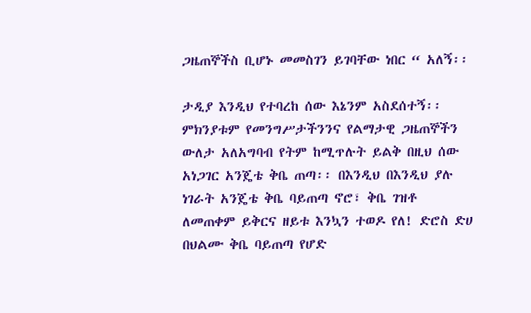ጋዜጠኞችስ ቢሆኑ መመስገን ይገባቸው ነበር “ አለኝ፡፡

ታዲያ እንዲህ የተባረከ ሰው እኔንም አስደሰተኝ፡፡ ምክንያቱም የመንግሥታችንንና የልማታዊ ጋዜጠኞችን ውለታ አለአግባብ የትም ከሚጥሉት ይልቅ በዚህ ሰው አነጋገር አንጄቴ ቅቤ ጠጣ፡፡ በእንዲህ በእንዲህ ያሉ ነገራት አንጄቴ ቅቤ ባይጠጣ ኖሮ፣ ቅቤ ገዝቶ ለመጠቀም ይቅርና ዘይቱ እንኳን ተወዶ የለ! ድሮስ ድሀ በህልሙ ቅቤ ባይጠጣ የሆድ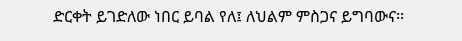ድርቀት ይገድለው ነበር ይባል የለ፤ ለህልም ምስጋና ይግባውና፡፡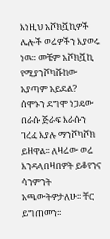እነዚህ አሾክሿኪዎች ሌሎች ወሬዎችን እያወሩ ነዉ። መቼም አሾክሿኪ የሚያንሾካሹከው አያጣም አይደል? ሰሞኑን ደግሞ ነጋዴው በራሱ ጅራፍ እራሱን ገረፈ እያሉ ማንሾካሾክ ይዘዋል፡፡ ለዛሬው ወሬ እንዳላበዛበዎት ይቆየንና ሳንምንት አጫውትዎታለሁ፡፡ ቸር ይግጠመን፡፡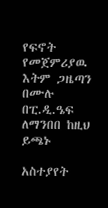የፍኖት የመጀምሪያዉ እትም ጋዜጣን በሙሉ በፒ.ዲ.ዔፍ ለማንበበ ከዚህ ይጫኑ

አስተያየት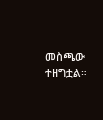መስጫው ተዘግቷል።